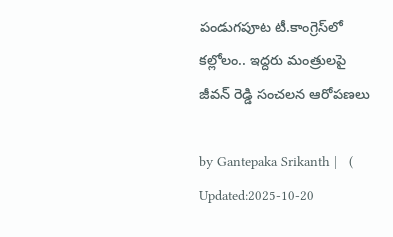పండుగపూట టీ.కాంగ్రెస్‌లో కల్లోలం.. ఇద్దరు మంత్రులపై జీవన్ రెడ్డి సంచలన ఆరోపణలు

by Gantepaka Srikanth |   (  Updated:2025-10-20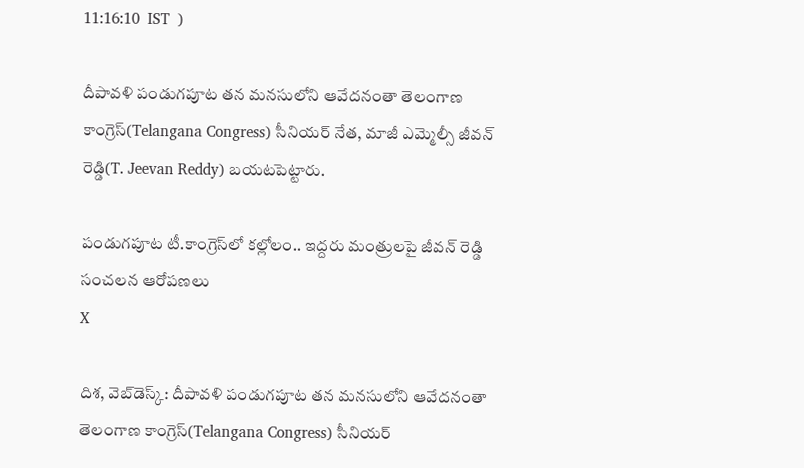11:16:10  IST  )

దీపావళి పండుగపూట తన మనసులోని ఆవేదనంతా తెలంగాణ కాంగ్రెస్(Telangana Congress) సీనియర్ నేత, మాజీ ఎమ్మెల్సీ జీవన్ రెడ్డి(T. Jeevan Reddy) బయటపెట్టారు.

పండుగపూట టీ.కాంగ్రెస్‌లో కల్లోలం.. ఇద్దరు మంత్రులపై జీవన్ రెడ్డి సంచలన ఆరోపణలు
X

దిశ, వెబ్‌డెస్క్: దీపావళి పండుగపూట తన మనసులోని ఆవేదనంతా తెలంగాణ కాంగ్రెస్(Telangana Congress) సీనియర్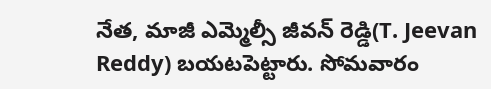నేత, మాజీ ఎమ్మెల్సీ జీవన్ రెడ్డి(T. Jeevan Reddy) బయటపెట్టారు. సోమవారం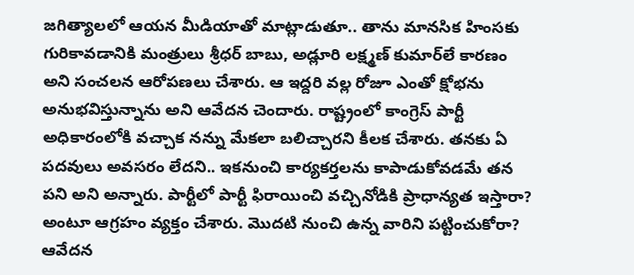జగిత్యాలలో ఆయన మీడియాతో మాట్లాడుతూ.. తాను మానసిక హింసకు గురికావడానికి మంత్రులు శ్రీధర్ బాబు, అడ్లూరి లక్ష్మణ్ కుమార్‌లే కారణం అని సంచలన ఆరోపణలు చేశారు. ఆ ఇద్దరి వల్ల రోజూ ఎంతో క్షోభను అనుభవిస్తున్నాను అని ఆవేదన చెందారు. రాష్ట్రంలో కాంగ్రెస్ పార్టీ అధికారంలోకి వచ్చాక నన్ను మేకలా బలిచ్చారని కీలక చేశారు. తనకు ఏ పదవులు అవసరం లేదని.. ఇకనుంచి కార్యకర్తలను కాపాడుకోవడమే తన పని అని అన్నారు. పార్టీలో పార్టీ ఫిరాయించి వచ్చినోడికి ప్రాధాన్యత ఇస్తారా? అంటూ ఆగ్రహం వ్యక్తం చేశారు. మొదటి నుంచి ఉన్న వారిని పట్టించుకోరా? ఆవేదన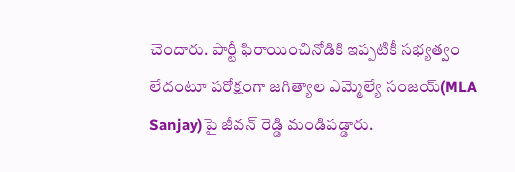చెందారు. పార్టీ ఫిరాయించినోడికి ఇప్పటికీ సభ్యత్వం లేదంటూ పరోక్షంగా జగిత్యాల ఎమ్మెల్యే సంజయ్‌(MLA Sanjay)పై జీవన్ రెడ్డి మండిపడ్డారు.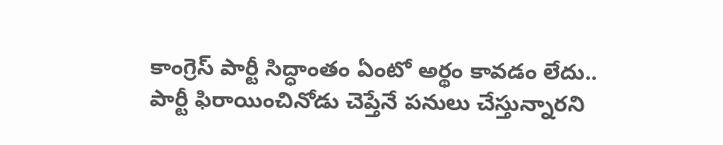కాంగ్రెస్ పార్టీ సిద్ధాంతం ఏంటో అర్థం కావడం లేదు.. పార్టీ ఫిరాయించినోడు చెప్తేనే పనులు చేస్తున్నారని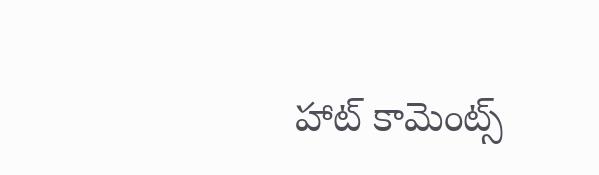హాట్ కామెంట్స్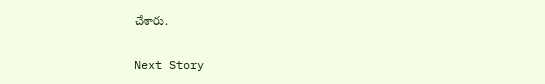చేశారు.

Next Story